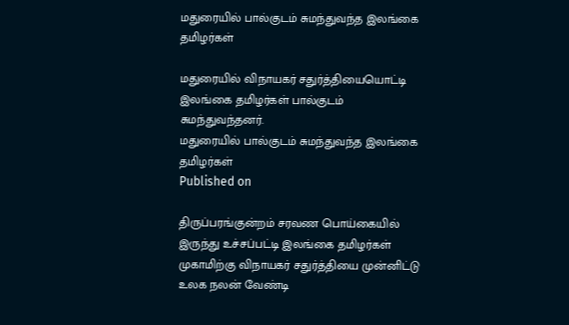மதுரையில் பால்குடம் சுமந்துவந்த இலங்கை தமிழர்கள்

மதுரையில் விநாயகர் சதுர்த்தியையொட்டி இலங்கை தமிழர்கள் பால்குடம் சுமந்துவந்தனர்.
மதுரையில் பால்குடம் சுமந்துவந்த இலங்கை தமிழர்கள்
Published on

திருப்பரங்குன்றம் சரவண பொய்கையில் இருந்து உச்சப்பட்டி இலங்கை தமிழர்கள் முகாமிற்கு விநாயகர் சதுர்த்தியை முன்னிட்டு உலக நலன் வேண்டி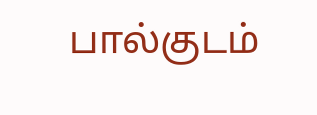பால்குடம்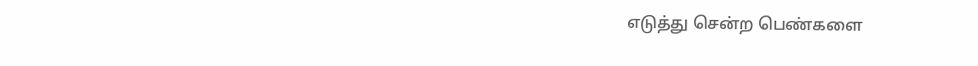எடுத்து சென்ற பெண்களை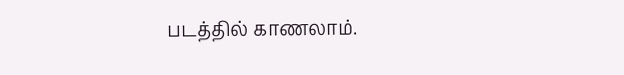படத்தில் காணலாம்.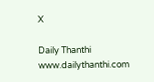X

Daily Thanthi
www.dailythanthi.com